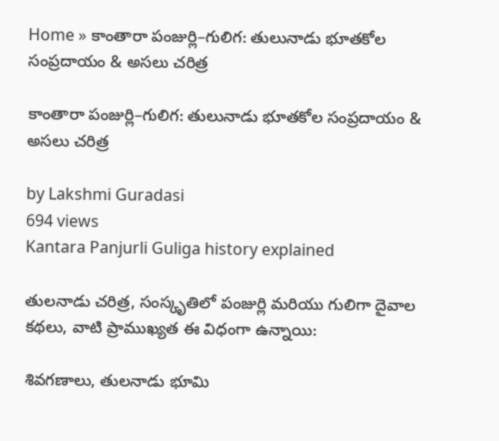Home » కాంతారా పంజుర్లి–గులిగ: తులునాడు భూతకోల సంప్రదాయం & అసలు చరిత్ర

కాంతారా పంజుర్లి–గులిగ: తులునాడు భూతకోల సంప్రదాయం & అసలు చరిత్ర

by Lakshmi Guradasi
694 views
Kantara Panjurli Guliga history explained

తులనాడు చరిత్ర, సంస్కృతిలో పంజుర్లి మరియు గులిగా దైవాల కథలు, వాటి ప్రాముఖ్యత ఈ విధంగా ఉన్నాయి:

శివగణాలు, తులనాడు భూమి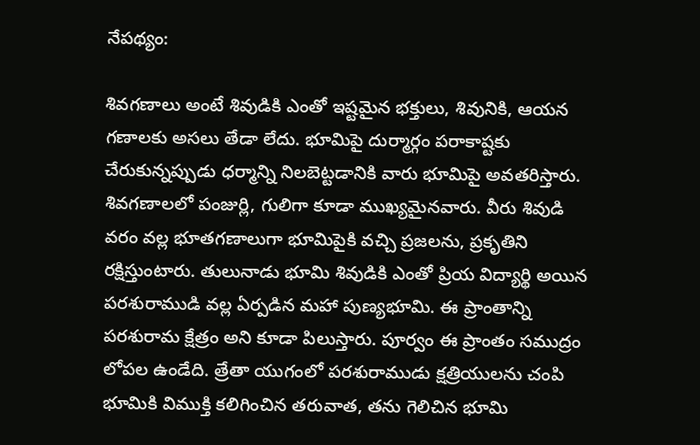నేపథ్యం:

శివగణాలు అంటే శివుడికి ఎంతో ఇష్టమైన భక్తులు, శివునికి, ఆయన గణాలకు అసలు తేడా లేదు. భూమిపై దుర్మార్గం పరాకాష్టకు చేరుకున్నప్పుడు ధర్మాన్ని నిలబెట్టడానికి వారు భూమిపై అవతరిస్తారు. శివగణాలలో పంజుర్లి, గులిగా కూడా ముఖ్యమైనవారు. వీరు శివుడి వరం వల్ల భూతగణాలుగా భూమిపైకి వచ్చి ప్రజలను, ప్రకృతిని రక్షిస్తుంటారు. తులునాడు భూమి శివుడికి ఎంతో ప్రియ విద్యార్థి అయిన పరశురాముడి వల్ల ఏర్పడిన మహా పుణ్యభూమి. ఈ ప్రాంతాన్ని పరశురామ క్షేత్రం అని కూడా పిలుస్తారు. పూర్వం ఈ ప్రాంతం సముద్రం లోపల ఉండేది. త్రేతా యుగంలో పరశురాముడు క్షత్రియులను చంపి భూమికి విముక్తి కలిగించిన తరువాత, తను గెలిచిన భూమి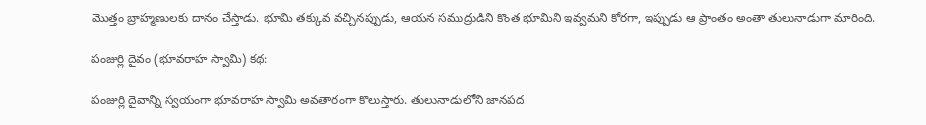మొత్తం బ్రాహ్మణులకు దానం చేస్తాడు. భూమి తక్కువ వచ్చినప్పుడు, ఆయన సముద్రుడిని కొంత భూమిని ఇవ్వమని కోరగా, ఇప్పుడు ఆ ప్రాంతం అంతా తులునాడుగా మారింది.

పంజుర్లి దైవం (భూవరాహ స్వామి) కథ:

పంజుర్లి దైవాన్ని స్వయంగా భూవరాహ స్వామి అవతారంగా కొలుస్తారు. తులునాడులోని జానపద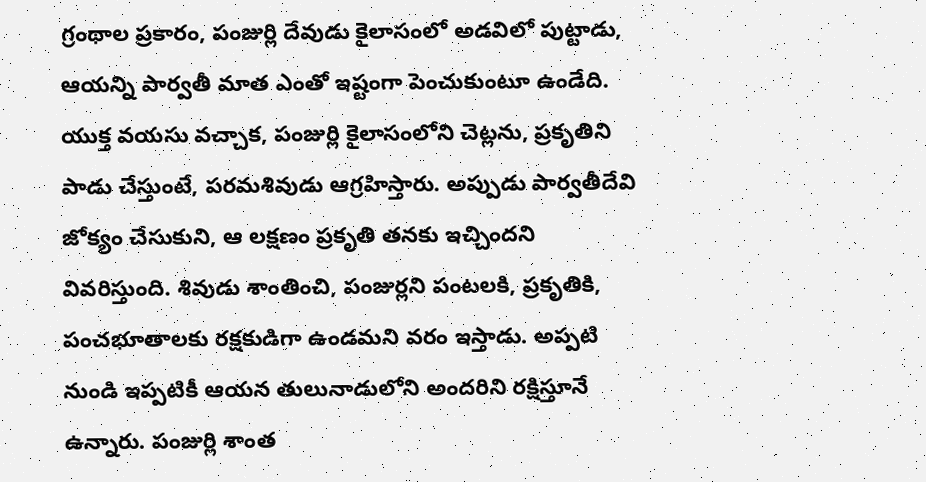గ్రంథాల ప్రకారం, పంజుర్లి దేవుడు కైలాసంలో అడవిలో పుట్టాడు, ఆయన్ని పార్వతీ మాత ఎంతో ఇష్టంగా పెంచుకుంటూ ఉండేది. యుక్త వయసు వచ్చాక, పంజుర్లి కైలాసంలోని చెట్లను, ప్రకృతిని పాడు చేస్తుంటే, పరమశివుడు ఆగ్రహిస్తారు. అప్పుడు పార్వతీదేవి జోక్యం చేసుకుని, ఆ లక్షణం ప్రకృతి తనకు ఇచ్చిందని వివరిస్తుంది. శివుడు శాంతించి, పంజుర్లని పంటలకి, ప్రకృతికి, పంచభూతాలకు రక్షకుడిగా ఉండమని వరం ఇస్తాడు. అప్పటి నుండి ఇప్పటికీ ఆయన తులునాడులోని అందరిని రక్షిస్తూనే ఉన్నారు. పంజుర్లి శాంత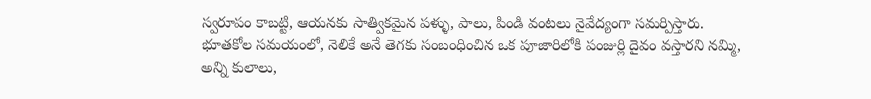స్వరూపం కాబట్టి, ఆయనకు సాత్వికమైన పళ్ళు, పాలు, పిండి వంటలు నైవేద్యంగా సమర్పిస్తారు. భూతకోల సమయంలో, నెలికే అనే తెగకు సంబంధించిన ఒక పూజారిలోకి పంజుర్లి దైవం వస్తారని నమ్మి, అన్ని కులాలు,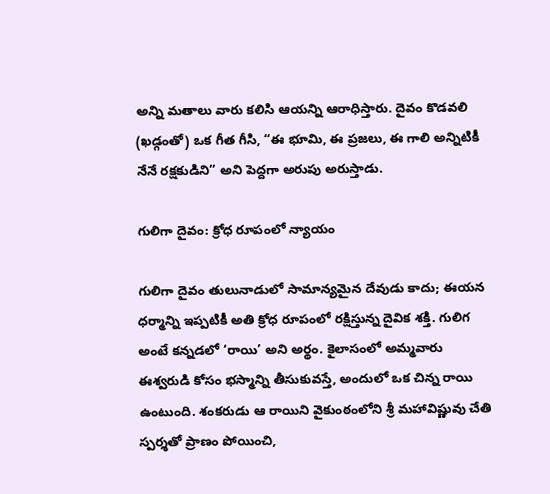అన్ని మతాలు వారు కలిసి ఆయన్ని ఆరాధిస్తారు. దైవం కొడవలి (ఖడ్గంతో) ఒక గీత గీసి, “ఈ భూమి, ఈ ప్రజలు, ఈ గాలి అన్నిటికీ నేనే రక్షకుడిని” అని పెద్దగా అరుపు అరుస్తాడు.

గులిగా దైవం: క్రోధ రూపంలో న్యాయం

గులిగా దైవం తులునాడులో సామాన్యమైన దేవుడు కాదు; ఈయన ధర్మాన్ని ఇప్పటికీ అతి క్రోధ రూపంలో రక్షిస్తున్న దైవిక శక్తి. గులిగ అంటే కన్నడలో ‘రాయి’ అని అర్థం. కైలాసంలో అమ్మవారు ఈశ్వరుడి కోసం భస్మాన్ని తీసుకువస్తే, అందులో ఒక చిన్న రాయి ఉంటుంది. శంకరుడు ఆ రాయిని వైకుంఠంలోని శ్రీ మహావిష్ణువు చేతి స్పర్శతో ప్రాణం పోయించి,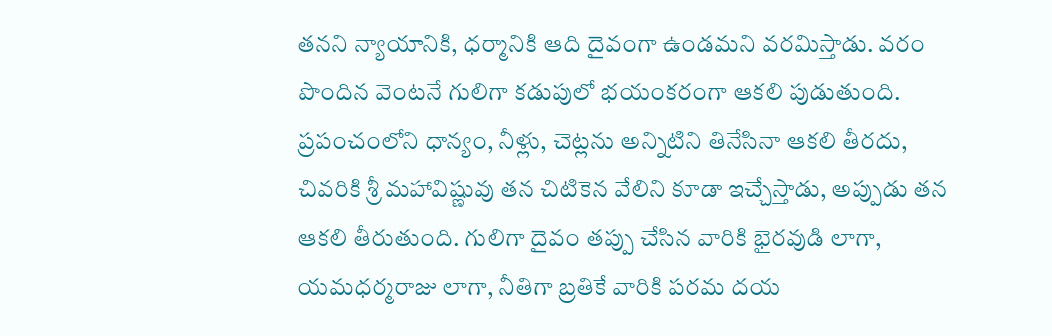తనని న్యాయానికి, ధర్మానికి ఆది దైవంగా ఉండమని వరమిస్తాడు. వరం పొందిన వెంటనే గులిగా కడుపులో భయంకరంగా ఆకలి పుడుతుంది. ప్రపంచంలోని ధాన్యం, నీళ్లు, చెట్లను అన్నిటిని తినేసినా ఆకలి తీరదు, చివరికి శ్రీ మహావిష్ణువు తన చిటికెన వేలిని కూడా ఇచ్చేస్తాడు, అప్పుడు తన ఆకలి తీరుతుంది. గులిగా దైవం తప్పు చేసిన వారికి భైరవుడి లాగా, యమధర్మరాజు లాగా, నీతిగా బ్రతికే వారికి పరమ దయ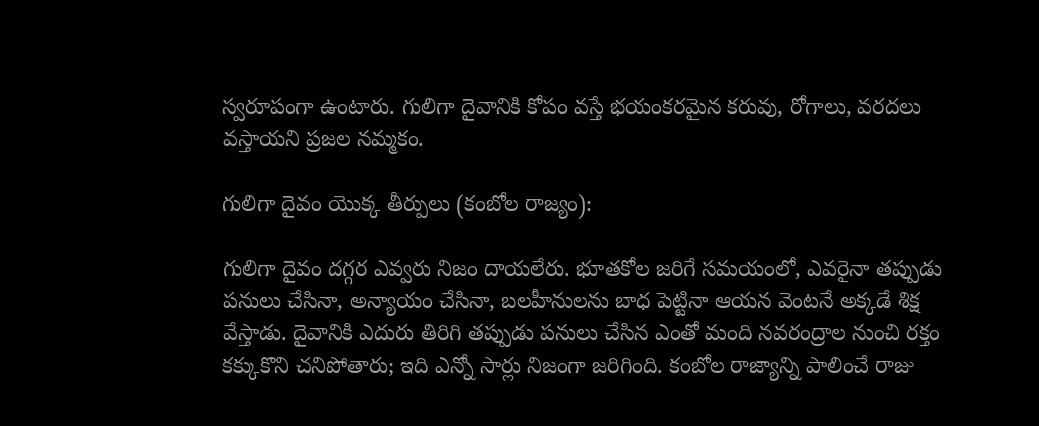స్వరూపంగా ఉంటారు. గులిగా దైవానికి కోపం వస్తే భయంకరమైన కరువు, రోగాలు, వరదలు వస్తాయని ప్రజల నమ్మకం.

గులిగా దైవం యొక్క తీర్పులు (కంబోల రాజ్యం):

గులిగా దైవం దగ్గర ఎవ్వరు నిజం దాయలేరు. భూతకోల జరిగే సమయంలో, ఎవరైనా తప్పుడు పనులు చేసినా, అన్యాయం చేసినా, బలహీనులను బాధ పెట్టినా ఆయన వెంటనే అక్కడే శిక్ష వేస్తాడు. దైవానికి ఎదురు తిరిగి తప్పుడు పనులు చేసిన ఎంతో మంది నవరంద్రాల నుంచి రక్తం కక్కుకొని చనిపోతారు; ఇది ఎన్నో సార్లు నిజంగా జరిగింది. కంబోల రాజ్యాన్ని పాలించే రాజు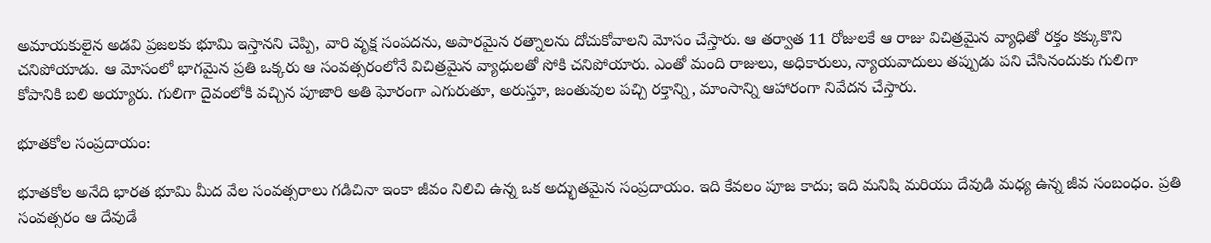అమాయకులైన అడవి ప్రజలకు భూమి ఇస్తానని చెప్పి, వారి వృక్ష సంపదను, అపారమైన రత్నాలను దోచుకోవాలని మోసం చేస్తారు. ఆ తర్వాత 11 రోజులకే ఆ రాజు విచిత్రమైన వ్యాధితో రక్తం కక్కుకొని చనిపోయాడు. ఆ మోసంలో భాగమైన ప్రతి ఒక్కరు ఆ సంవత్సరంలోనే విచిత్రమైన వ్యాధులతో సోకి చనిపోయారు. ఎంతో మంది రాజులు, అధికారులు, న్యాయవాదులు తప్పుడు పని చేసినందుకు గులిగా కోపానికి బలి అయ్యారు. గులిగా దైవంలోకి వచ్చిన పూజారి అతి ఘోరంగా ఎగురుతూ, అరుస్తూ, జంతువుల పచ్చి రక్తాన్ని, మాంసాన్ని ఆహారంగా నివేదన చేస్తారు.

భూతకోల సంప్రదాయం:

భూతకోల అనేది భారత భూమి మీద వేల సంవత్సరాలు గడిచినా ఇంకా జీవం నిలిచి ఉన్న ఒక అద్భుతమైన సంప్రదాయం. ఇది కేవలం పూజ కాదు; ఇది మనిషి మరియు దేవుడి మధ్య ఉన్న జీవ సంబంధం. ప్రతి సంవత్సరం ఆ దేవుడే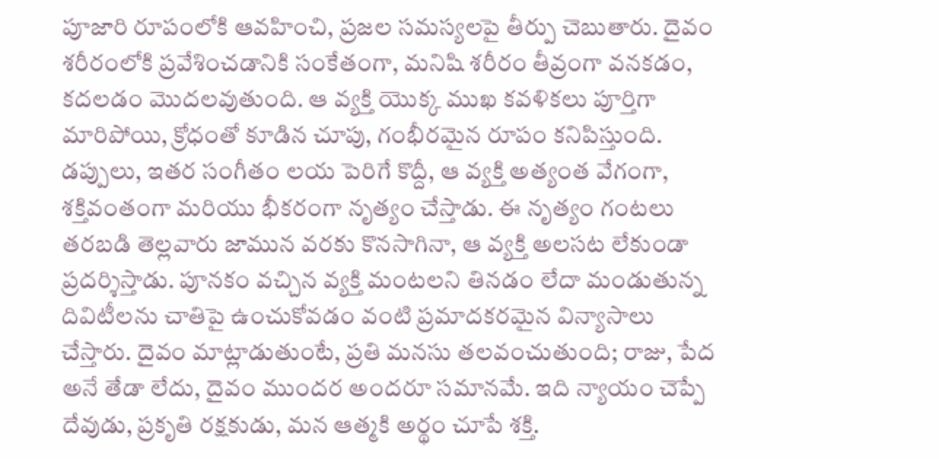పూజారి రూపంలోకి ఆవహించి, ప్రజల సమస్యలపై తీర్పు చెబుతారు. దైవం శరీరంలోకి ప్రవేశించడానికి సంకేతంగా, మనిషి శరీరం తీవ్రంగా వనకడం, కదలడం మొదలవుతుంది. ఆ వ్యక్తి యొక్క ముఖ కవళికలు పూర్తిగా మారిపోయి, క్రోధంతో కూడిన చూపు, గంభీరమైన రూపం కనిపిస్తుంది. డప్పులు, ఇతర సంగీతం లయ పెరిగే కొద్దీ, ఆ వ్యక్తి అత్యంత వేగంగా, శక్తివంతంగా మరియు భీకరంగా నృత్యం చేస్తాడు. ఈ నృత్యం గంటలు తరబడి తెల్లవారు జామున వరకు కొనసాగినా, ఆ వ్యక్తి అలసట లేకుండా ప్రదర్శిస్తాడు. పూనకం వచ్చిన వ్యక్తి మంటలని తినడం లేదా మండుతున్న దివిటీలను చాతిపై ఉంచుకోవడం వంటి ప్రమాదకరమైన విన్యాసాలు చేస్తారు. దైవం మాట్లాడుతుంటే, ప్రతి మనసు తలవంచుతుంది; రాజు, పేద అనే తేడా లేదు, దైవం ముందర అందరూ సమానమే. ఇది న్యాయం చెప్పే దేవుడు, ప్రకృతి రక్షకుడు, మన ఆత్మకి అర్థం చూపే శక్తి.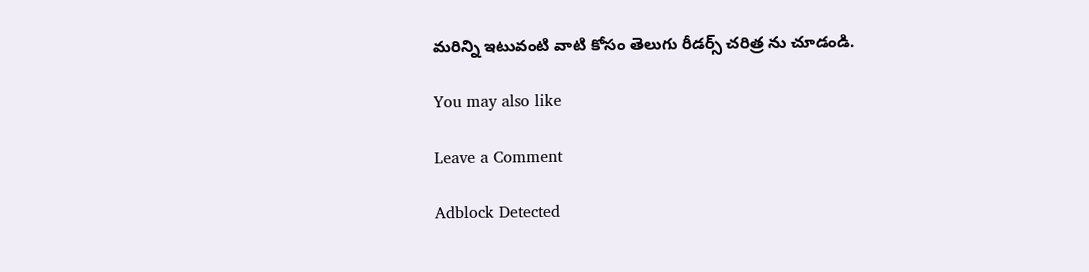మరిన్ని ఇటువంటి వాటి కోసం తెలుగు రీడర్స్ చరిత్ర ను చూడండి.

You may also like

Leave a Comment

Adblock Detected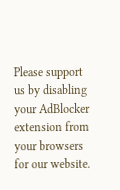Please support us by disabling your AdBlocker extension from your browsers for our website.